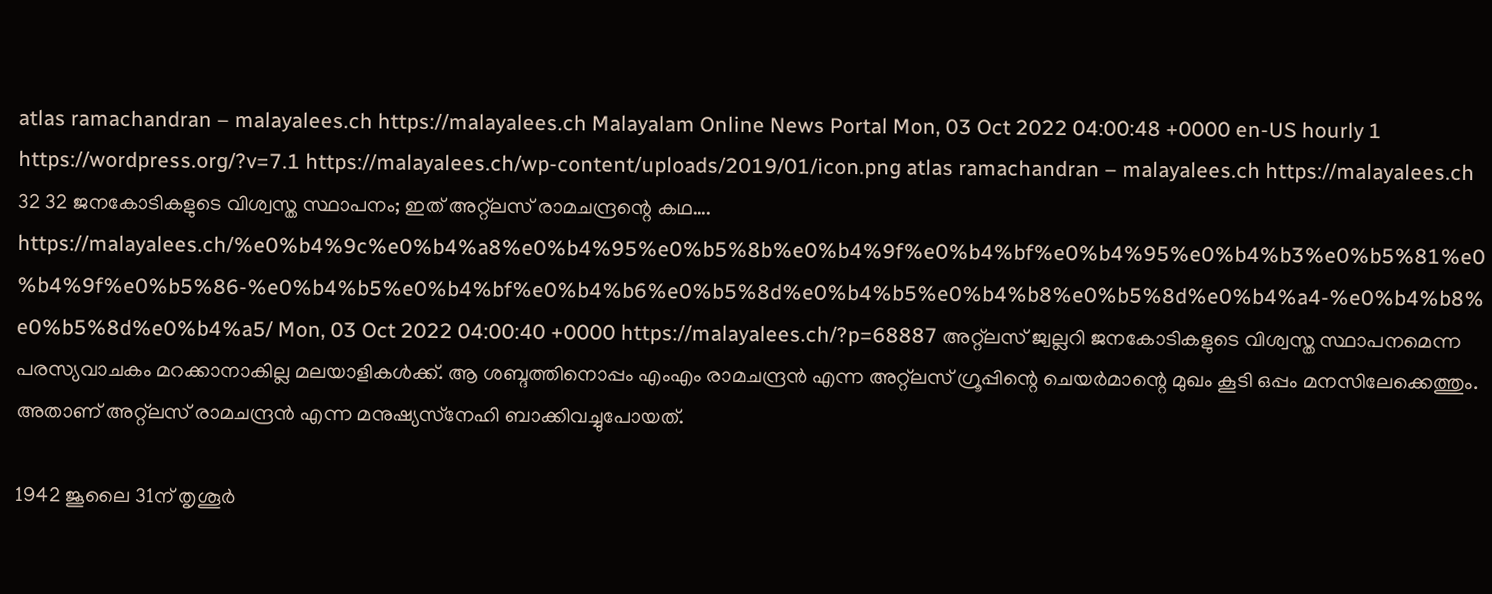atlas ramachandran – malayalees.ch https://malayalees.ch Malayalam Online News Portal Mon, 03 Oct 2022 04:00:48 +0000 en-US hourly 1 https://wordpress.org/?v=7.1 https://malayalees.ch/wp-content/uploads/2019/01/icon.png atlas ramachandran – malayalees.ch https://malayalees.ch 32 32 ജനകോടികളുടെ വിശ്വസ്ത സ്ഥാപനം; ഇത് അറ്റ്‌ലസ് രാമചന്ദ്രന്റെ കഥ…. https://malayalees.ch/%e0%b4%9c%e0%b4%a8%e0%b4%95%e0%b5%8b%e0%b4%9f%e0%b4%bf%e0%b4%95%e0%b4%b3%e0%b5%81%e0%b4%9f%e0%b5%86-%e0%b4%b5%e0%b4%bf%e0%b4%b6%e0%b5%8d%e0%b4%b5%e0%b4%b8%e0%b5%8d%e0%b4%a4-%e0%b4%b8%e0%b5%8d%e0%b4%a5/ Mon, 03 Oct 2022 04:00:40 +0000 https://malayalees.ch/?p=68887 അറ്റ്‌ലസ് ജ്വല്ലറി ജനകോടികളുടെ വിശ്വസ്ത സ്ഥാപനമെന്ന പരസ്യവാചകം മറക്കാനാകില്ല മലയാളികള്‍ക്ക്. ആ ശബ്ദത്തിനൊപ്പം എംഎം രാമചന്ദ്രന്‍ എന്ന അറ്റ്‌ലസ് ഗ്രൂപ്പിന്റെ ചെയര്‍മാന്റെ മുഖം കൂടി ഒപ്പം മനസിലേക്കെത്തും. അതാണ് അറ്റ്‌ലസ് രാമചന്ദ്രന്‍ എന്ന മനുഷ്യസ്‌നേഹി ബാക്കിവച്ചുപോയത്.

1942 ജൂലൈ 31ന് തൃശൂര്‍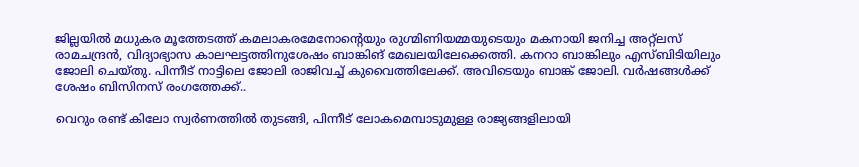ജില്ലയില്‍ മധുകര മൂത്തേടത്ത് കമലാകരമേനോന്റെയും രുഗ്മിണിയമ്മയുടെയും മകനായി ജനിച്ച അറ്റ്‌ലസ് രാമചന്ദ്രന്‍, വിദ്യാഭ്യാസ കാലഘട്ടത്തിനുശേഷം ബാങ്കിങ് മേഖലയിലേക്കെത്തി. കനറാ ബാങ്കിലും എസ്ബിടിയിലും ജോലി ചെയ്തു. പിന്നീട് നാട്ടിലെ ജോലി രാജിവച്ച് കുവൈത്തിലേക്ക്. അവിടെയും ബാങ്ക് ജോലി. വര്‍ഷങ്ങള്‍ക്ക് ശേഷം ബിസിനസ് രംഗത്തേക്ക്..

വെറും രണ്ട് കിലോ സ്വര്‍ണത്തില്‍ തുടങ്ങി, പിന്നീട് ലോകമെമ്പാടുമുള്ള രാജ്യങ്ങളിലായി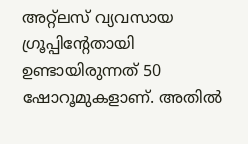അറ്റ്‌ലസ് വ്യവസായ ഗ്രൂപ്പിന്റേതായി ഉണ്ടായിരുന്നത് 50 ഷോറൂമുകളാണ്. അതില്‍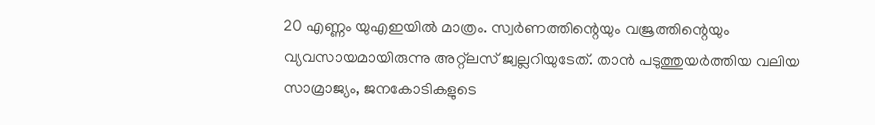20 എണ്ണം യുഎഇയില്‍ മാത്രം. സ്വര്‍ണത്തിന്റെയും വജ്രത്തിന്റെയും വ്യവസായമായിരുന്നു അറ്റ്‌ലസ് ജ്വല്ലറിയുടേത്. താന്‍ പടുത്തുയര്‍ത്തിയ വലിയ സാമ്രാജ്യം, ജനകോടികളുടെ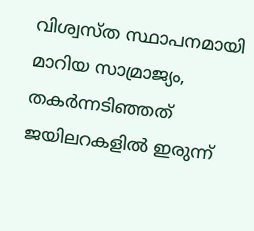വിശ്വസ്ത സ്ഥാപനമായി മാറിയ സാമ്രാജ്യം, തകര്‍ന്നടിഞ്ഞത് ജയിലറകളില്‍ ഇരുന്ന്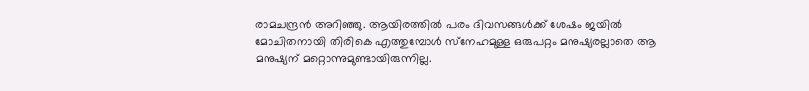രാമചന്ദ്രന്‍ അറിഞ്ഞു. ആയിരത്തില്‍ പരം ദിവസങ്ങള്‍ക്ക് ശേഷം ജയില്‍ മോചിതനായി തിരികെ എത്തുമ്പോള്‍ സ്‌നേഹമുള്ള ഒരുപറ്റം മനുഷ്യരല്ലാതെ ആ മനുഷ്യന് മറ്റൊന്നുമുണ്ടായിരുന്നില്ല.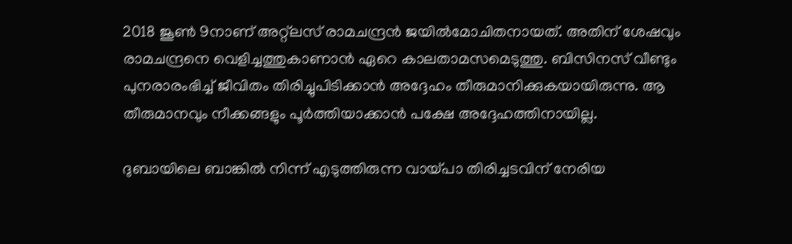2018 ജൂണ്‍ 9നാണ് അറ്റ്‌ലസ് രാമചന്ദ്രന്‍ ജയില്‍മോചിതനായത്. അതിന് ശേഷവും രാമചന്ദ്രനെ വെളിച്ചത്തുകാണാന്‍ ഏറെ കാലതാമസമെടുത്തു. ബിസിനസ് വീണ്ടും പുനരാരംഭിച്ച് ജീവിതം തിരിച്ചുപിടിക്കാന്‍ അദ്ദേഹം തീരുമാനിക്കുകയായിരുന്നു. ആ തീരുമാനവും നീക്കങ്ങളും പൂര്‍ത്തിയാക്കാന്‍ പക്ഷേ അദ്ദേഹത്തിനായില്ല.

ദുബായിലെ ബാങ്കില്‍ നിന്ന് എടുത്തിരുന്ന വായ്പാ തിരിച്ചടവിന് നേരിയ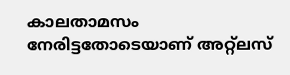കാലതാമസം നേരിട്ടതോടെയാണ് അറ്റ്‌ലസ്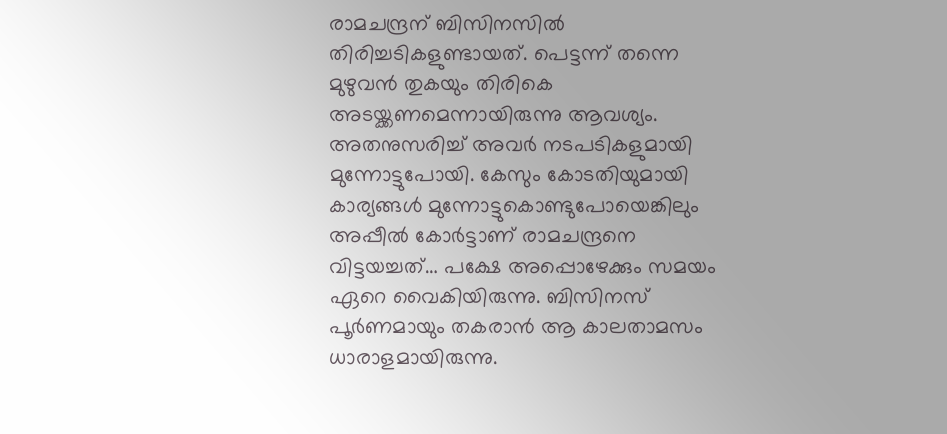രാമചന്ദ്രന് ബിസിനസില്‍ തിരിച്ചടികളുണ്ടായത്. പെട്ടന്ന് തന്നെ മുഴുവന്‍ തുകയും തിരികെ അടയ്ക്കണമെന്നായിരുന്നു ആവശ്യം. അതനുസരിച്ച് അവര്‍ നടപടികളുമായി മുന്നോട്ടുപോയി. കേസും കോടതിയുമായി കാര്യങ്ങള്‍ മുന്നോട്ടുകൊണ്ടുപോയെങ്കിലും അപ്പീല്‍ കോര്‍ട്ടാണ് രാമചന്ദ്രനെ വിട്ടയച്ചത്… പക്ഷേ അപ്പൊഴേക്കും സമയം ഏറെ വൈകിയിരുന്നു. ബിസിനസ് പൂര്‍ണമായും തകരാന്‍ ആ കാലതാമസം ധാരാളമായിരുന്നു.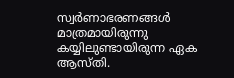സ്വര്‍ണാഭരണങ്ങള്‍ മാത്രമായിരുന്നു കയ്യിലുണ്ടായിരുന്ന ഏക ആസ്തി.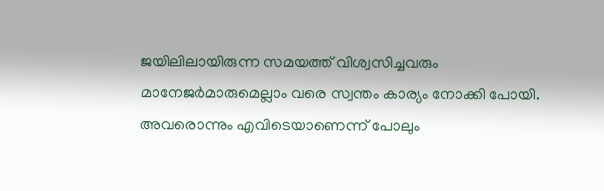ജയിലിലായിരുന്ന സമയത്ത് വിശ്വസിച്ചവരും മാനേജര്‍മാരുമെല്ലാം വരെ സ്വന്തം കാര്യം നോക്കി പോയി. അവരൊന്നും എവിടെയാണെന്ന് പോലും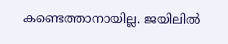കണ്ടെത്താനായില്ല. ജയിലില്‍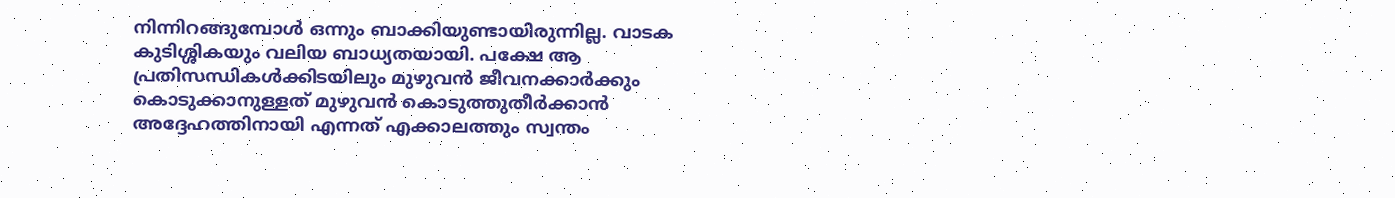നിന്നിറങ്ങുമ്പോള്‍ ഒന്നും ബാക്കിയുണ്ടായിരുന്നില്ല. വാടക കുടിശ്ശികയും വലിയ ബാധ്യതയായി. പക്ഷേ ആ പ്രതിസന്ധികള്‍ക്കിടയിലും മുഴുവന്‍ ജീവനക്കാര്‍ക്കും കൊടുക്കാനുള്ളത് മുഴുവന്‍ കൊടുത്തുതീര്‍ക്കാന്‍ അദ്ദേഹത്തിനായി എന്നത് എക്കാലത്തും സ്വന്തം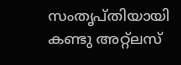സംതൃപ്തിയായി കണ്ടു അറ്റ്‌ലസ്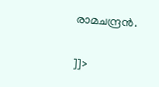രാമചന്ദ്രന്‍.

]]>